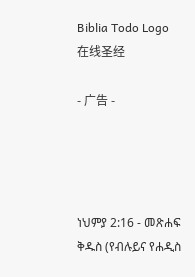Biblia Todo Logo
在线圣经

- 广告 -




ነህምያ 2:16 - መጽሐፍ ቅዱስ (የብሉይና የሐዲስ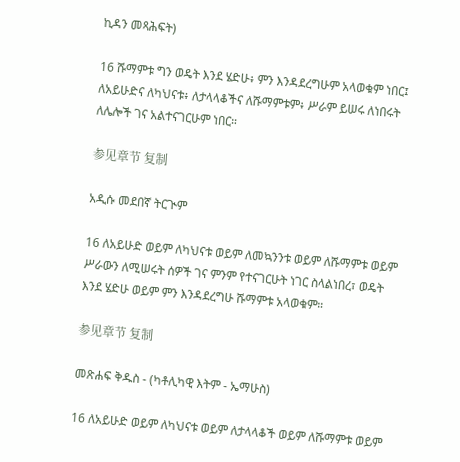ኪዳን መጻሕፍት)

16 ሹማምቱ ግን ወዴት እንደ ሄድሁ፥ ምን እንዳደረግሁም አላወቁም ነበር፤ ለአይሁድና ለካህናቱ፥ ለታላላቆችና ለሹማምቱም፥ ሥራም ይሠሩ ለነበሩት ለሌሎች ገና አልተናገርሁም ነበር።

参见章节 复制

አዲሱ መደበኛ ትርጒም

16 ለአይሁድ ወይም ለካህናቱ ወይም ለመኳንንቱ ወይም ለሹማምቱ ወይም ሥራውን ለሚሠሩት ሰዎች ገና ምንም የተናገርሁት ነገር ስላልነበረ፣ ወዴት እንደ ሄድሁ ወይም ምን እንዳደረግሁ ሹማምቱ አላወቁም።

参见章节 复制

መጽሐፍ ቅዱስ - (ካቶሊካዊ እትም - ኤማሁስ)

16 ለአይሁድ ወይም ለካህናቱ ወይም ለታላላቆች ወይም ለሹማምቱ ወይም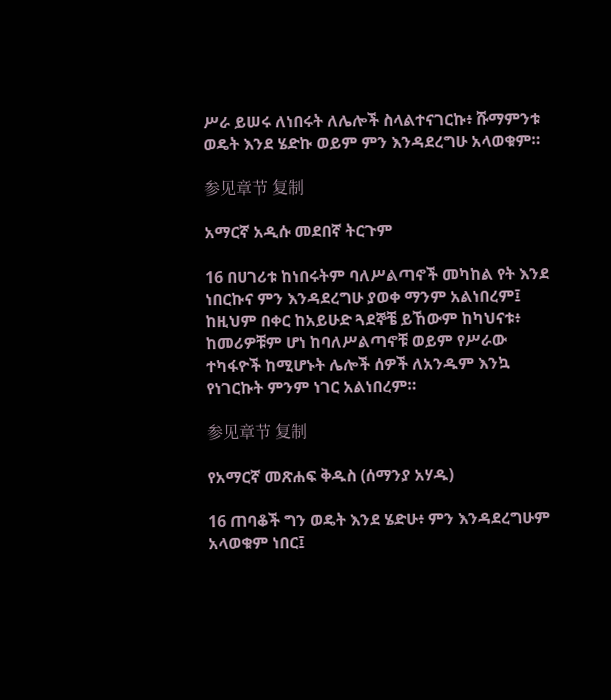ሥራ ይሠሩ ለነበሩት ለሌሎች ስላልተናገርኩ፥ ሹማምንቱ ወዴት እንደ ሄድኩ ወይም ምን እንዳደረግሁ አላወቁም።

参见章节 复制

አማርኛ አዲሱ መደበኛ ትርጉም

16 በሀገሪቱ ከነበሩትም ባለሥልጣኖች መካከል የት እንደ ነበርኩና ምን እንዳደረግሁ ያወቀ ማንም አልነበረም፤ ከዚህም በቀር ከአይሁድ ጓደኞቼ ይኸውም ከካህናቱ፥ ከመሪዎቹም ሆነ ከባለሥልጣኖቹ ወይም የሥራው ተካፋዮች ከሚሆኑት ሌሎች ሰዎች ለአንዱም እንኳ የነገርኩት ምንም ነገር አልነበረም።

参见章节 复制

የአማርኛ መጽሐፍ ቅዱስ (ሰማንያ አሃዱ)

16 ጠባቆች ግን ወዴት እንደ ሄድሁ፥ ምን እንዳደረግሁም አላወቁም ነበር፤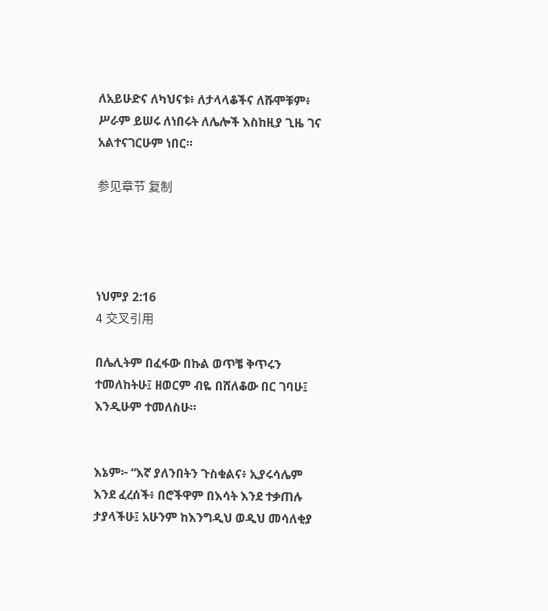ለአይሁድና ለካህናቱ፥ ለታላላቆችና ለሹሞቹም፥ ሥራም ይሠሩ ለነበሩት ለሌሎች እስከዚያ ጊዜ ገና አልተናገርሁም ነበር።

参见章节 复制




ነህምያ 2:16
4 交叉引用

በሌሊትም በፈፋው በኩል ወጥቼ ቅጥሩን ተመለከትሁ፤ ዘወርም ብዬ በሸለቆው በር ገባሁ፤ እንዲሁም ተመለስሁ።


እኔም፦ “እኛ ያለንበትን ጉስቁልና፥ ኢያሩሳሌም እንደ ፈረሰች፥ በሮችዋም በእሳት እንደ ተቃጠሉ ታያላችሁ፤ አሁንም ከእንግዲህ ወዲህ መሳለቂያ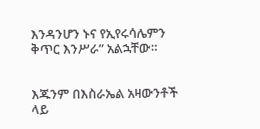እንዳንሆን ኑና የኢየሩሳሌምን ቅጥር እንሥራ” አልኋቸው።


እጁንም በእስራኤል አዛውንቶች ላይ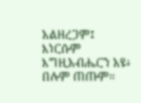አልዘረጋም፤ እነርሱም እግዚአብሔርን አዩ፥ በሉም ጠጡም።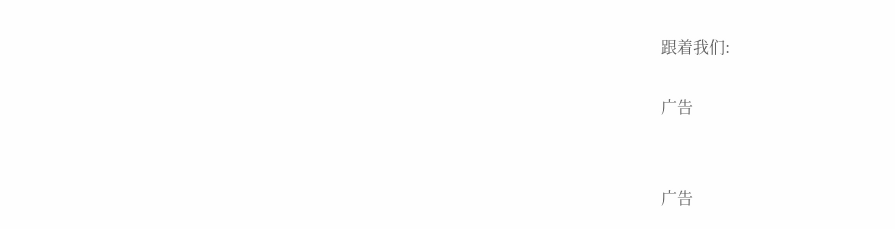跟着我们:

广告


广告